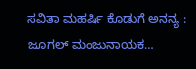ಸವಿತಾ ಮಹರ್ಷಿ ಕೊಡುಗೆ ಅನನ್ಯ : ಜೂಗಲ್ ಮಂಜುನಾಯಕ…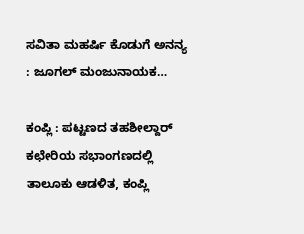ಸವಿತಾ ಮಹರ್ಷಿ ಕೊಡುಗೆ ಅನನ್ಯ : ಜೂಗಲ್ ಮಂಜುನಾಯಕ…

ಕಂಪ್ಲಿ : ಪಟ್ಟಣದ ತಹಶೀಲ್ದಾರ್ ಕಛೇರಿಯ ಸಭಾಂಗಣದಲ್ಲಿ ತಾಲೂಕು ಆಡಳಿತ, ಕಂಪ್ಲಿ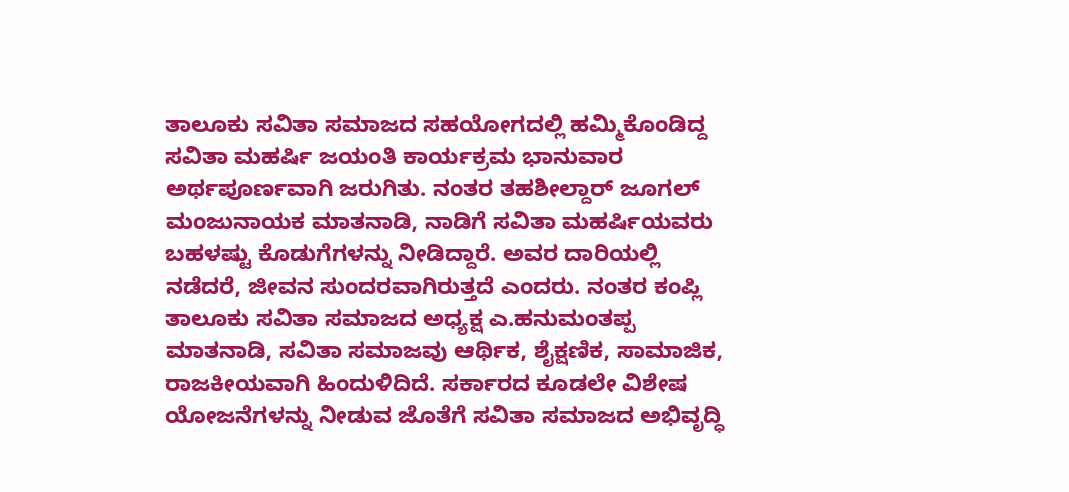ತಾಲೂಕು ಸವಿತಾ ಸಮಾಜದ ಸಹಯೋಗದಲ್ಲಿ ಹಮ್ಮಿಕೊಂಡಿದ್ದ ಸವಿತಾ ಮಹರ್ಷಿ ಜಯಂತಿ ಕಾರ್ಯಕ್ರಮ ಭಾನುವಾರ ಅರ್ಥಪೂರ್ಣವಾಗಿ ಜರುಗಿತು. ನಂತರ ತಹಶೀಲ್ದಾರ್ ಜೂಗಲ್ ಮಂಜುನಾಯಕ ಮಾತನಾಡಿ, ನಾಡಿಗೆ ಸವಿತಾ ಮಹರ್ಷಿಯವರು ಬಹಳಷ್ಟು ಕೊಡುಗೆಗಳನ್ನು ನೀಡಿದ್ದಾರೆ. ಅವರ ದಾರಿಯಲ್ಲಿ ನಡೆದರೆ, ಜೀವನ ಸುಂದರವಾಗಿರುತ್ತದೆ ಎಂದರು. ನಂತರ ಕಂಪ್ಲಿ ತಾಲೂಕು ಸವಿತಾ ಸಮಾಜದ ಅಧ್ಯಕ್ಷ ಎ.ಹನುಮಂತಪ್ಪ ಮಾತನಾಡಿ, ಸವಿತಾ ಸಮಾಜವು ಆರ್ಥಿಕ, ಶೈಕ್ಷಣಿಕ, ಸಾಮಾಜಿಕ, ರಾಜಕೀಯವಾಗಿ ಹಿಂದುಳಿದಿದೆ. ಸರ್ಕಾರದ ಕೂಡಲೇ ವಿಶೇಷ ಯೋಜನೆಗಳನ್ನು ನೀಡುವ ಜೊತೆಗೆ ಸವಿತಾ ಸಮಾಜದ ಅಭಿವೃದ್ಧಿ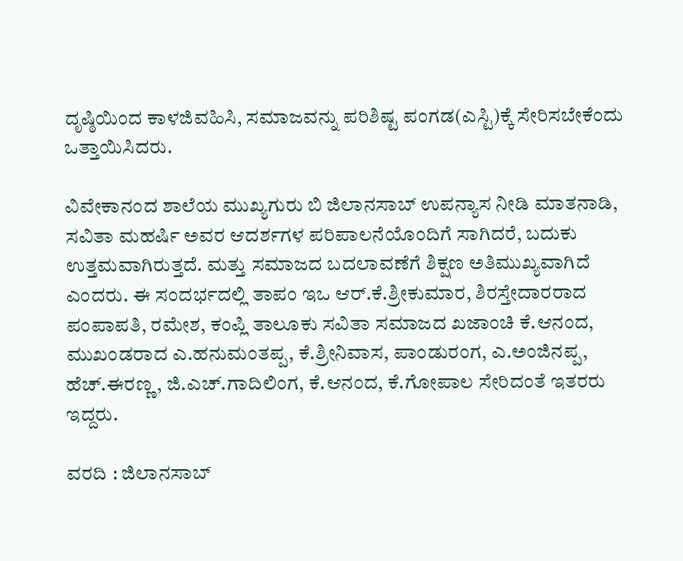ದೃಷ್ಠಿಯಿಂದ ಕಾಳಜಿವಹಿಸಿ, ಸಮಾಜವನ್ನು ಪರಿಶಿಷ್ಟ ಪಂಗಡ(ಎಸ್ಟಿ)ಕ್ಕೆ ಸೇರಿಸಬೇಕೆಂದು ಒತ್ತಾಯಿಸಿದರು.

ವಿವೇಕಾನಂದ ಶಾಲೆಯ ಮುಖ್ಯಗುರು ಬಿ ಜಿಲಾನಸಾಬ್ ಉಪನ್ಯಾಸ ನೀಡಿ ಮಾತನಾಡಿ, ಸವಿತಾ ಮಹರ್ಷಿ ಅವರ ಆದರ್ಶಗಳ ಪರಿಪಾಲನೆಯೊಂದಿಗೆ ಸಾಗಿದರೆ, ಬದುಕು ಉತ್ತಮವಾಗಿರುತ್ತದೆ. ಮತ್ತು ಸಮಾಜದ ಬದಲಾವಣೆಗೆ ಶಿಕ್ಷಣ ಅತಿಮುಖ್ಯವಾಗಿದೆ ಎಂದರು. ಈ ಸಂದರ್ಭದಲ್ಲಿ ತಾಪಂ ಇಒ ಆರ್.ಕೆ.ಶ್ರೀಕುಮಾರ, ಶಿರಸ್ತೇದಾರರಾದ ಪಂಪಾಪತಿ, ರಮೇಶ, ಕಂಪ್ಲಿ ತಾಲೂಕು ಸವಿತಾ ಸಮಾಜದ ಖಜಾಂಚಿ ಕೆ.ಆನಂದ, ಮುಖಂಡರಾದ ಎ.ಹನುಮಂತಪ್ಪ, ಕೆ.ಶ್ರೀನಿವಾಸ, ಪಾಂಡುರಂಗ, ಎ.ಅಂಜಿನಪ್ಪ, ಹೆಚ್.ಈರಣ್ಣ, ಜಿ.ಎಚ್.ಗಾದಿಲಿಂಗ, ಕೆ.ಆನಂದ, ಕೆ.ಗೋಪಾಲ ಸೇರಿದಂತೆ ಇತರರು ಇದ್ದರು.

ವರದಿ : ಜಿಲಾನಸಾಬ್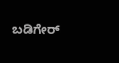ಬಡಿಗೇರ್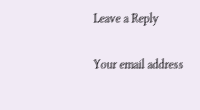Leave a Reply

Your email address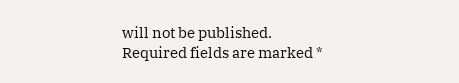will not be published. Required fields are marked *